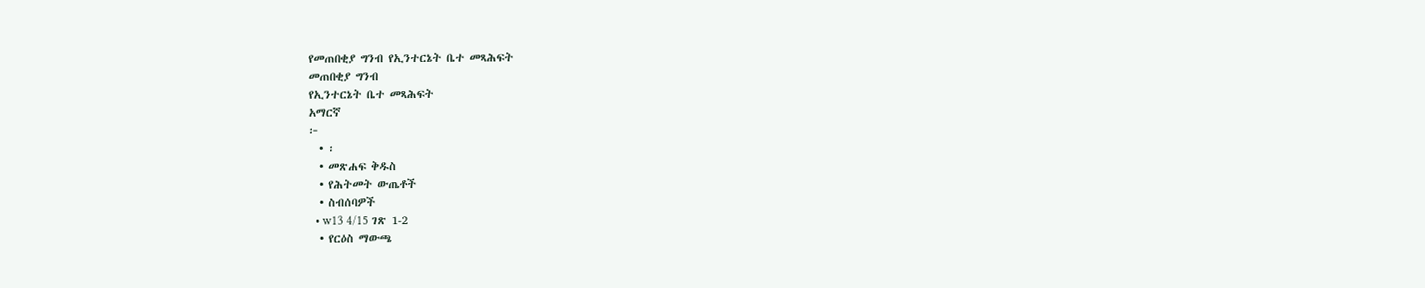የመጠበቂያ ግንብ የኢንተርኔት ቤተ መጻሕፍት
መጠበቂያ ግንብ
የኢንተርኔት ቤተ መጻሕፍት
አማርኛ
፦
  • ፡
  • መጽሐፍ ቅዱስ
  • የሕትመት ውጤቶች
  • ስብሰባዎች
  • w13 4/15 ገጽ 1-2
  • የርዕስ ማውጫ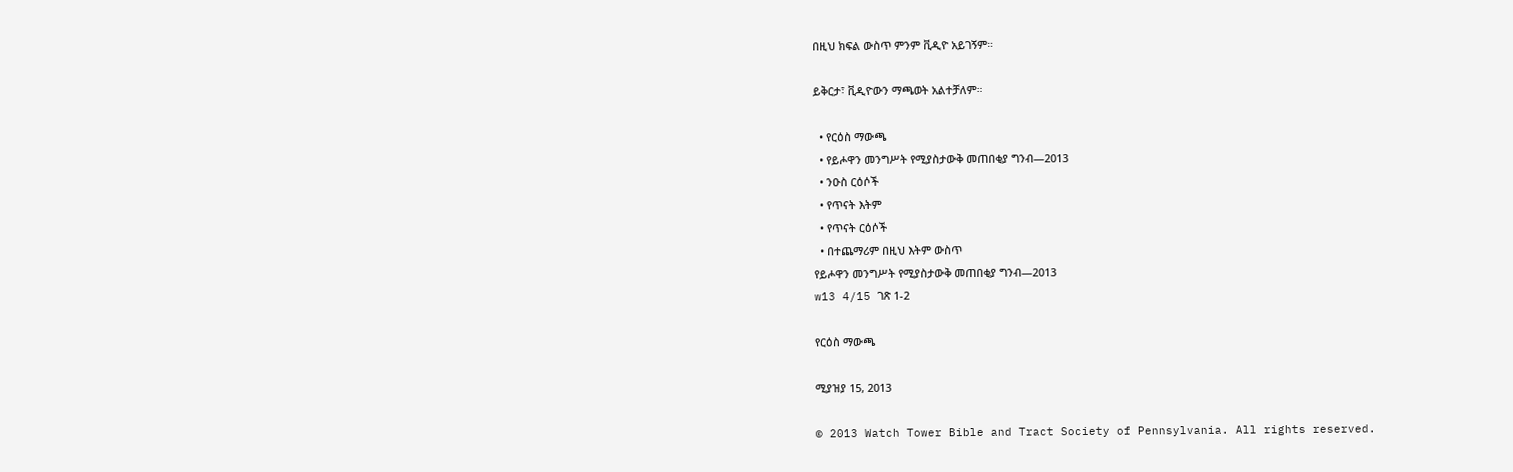በዚህ ክፍል ውስጥ ምንም ቪዲዮ አይገኝም።

ይቅርታ፣ ቪዲዮውን ማጫወት አልተቻለም።

  • የርዕስ ማውጫ
  • የይሖዋን መንግሥት የሚያስታውቅ መጠበቂያ ግንብ—2013
  • ንዑስ ርዕሶች
  • የጥናት እትም
  • የጥናት ርዕሶች
  • በተጨማሪም በዚህ እትም ውስጥ
የይሖዋን መንግሥት የሚያስታውቅ መጠበቂያ ግንብ—2013
w13 4/15 ገጽ 1-2

የርዕስ ማውጫ

ሚያዝያ 15, 2013

© 2013 Watch Tower Bible and Tract Society of Pennsylvania. All rights reserved.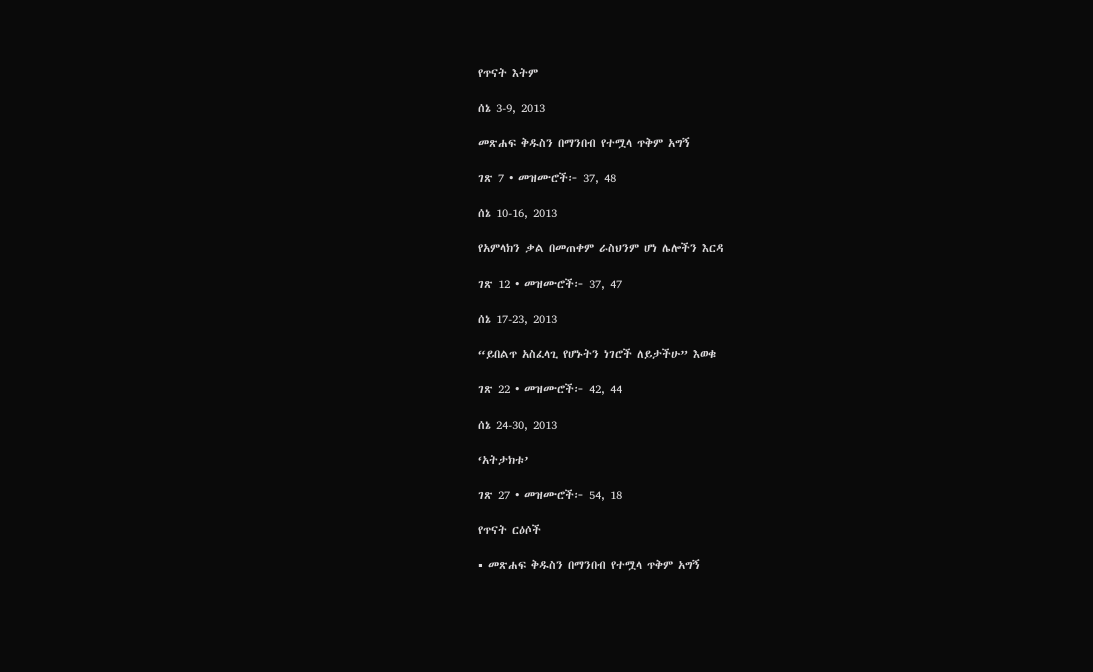የጥናት እትም

ሰኔ 3-9, 2013

መጽሐፍ ቅዱስን በማንበብ የተሟላ ጥቅም አግኝ

ገጽ 7 • መዝሙሮች፦ 37, 48

ሰኔ 10-16, 2013

የአምላክን ቃል በመጠቀም ራስህንም ሆነ ሌሎችን እርዳ

ገጽ 12 • መዝሙሮች፦ 37, 47

ሰኔ 17-23, 2013

“ይበልጥ አስፈላጊ የሆኑትን ነገሮች ለይታችሁ” እወቁ

ገጽ 22 • መዝሙሮች፦ 42, 44

ሰኔ 24-30, 2013

‘አትታክቱ’

ገጽ 27 • መዝሙሮች፦ 54, 18

የጥናት ርዕሶች

▪ መጽሐፍ ቅዱስን በማንበብ የተሟላ ጥቅም አግኝ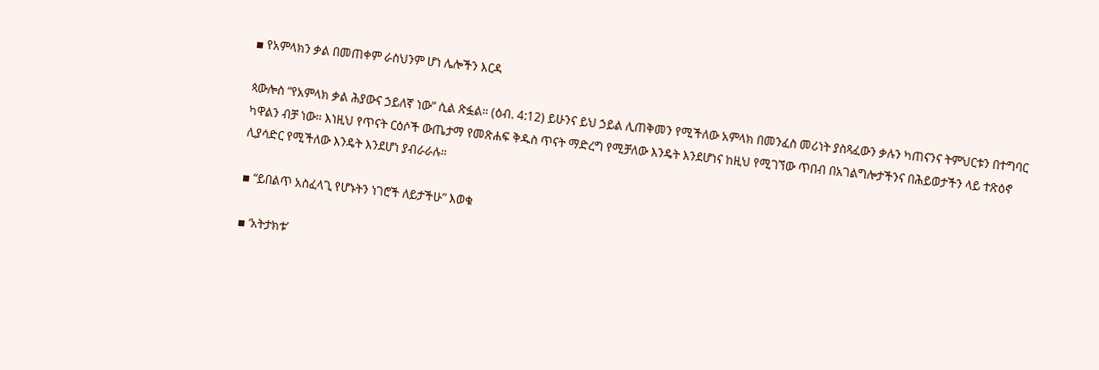▪ የአምላክን ቃል በመጠቀም ራስህንም ሆነ ሌሎችን እርዳ

ጳውሎስ “የአምላክ ቃል ሕያውና ኃይለኛ ነው” ሲል ጽፏል። (ዕብ. 4:12) ይሁንና ይህ ኃይል ሊጠቅመን የሚችለው አምላክ በመንፈስ መሪነት ያስጻፈውን ቃሉን ካጠናንና ትምህርቱን በተግባር ካዋልን ብቻ ነው። እነዚህ የጥናት ርዕሶች ውጤታማ የመጽሐፍ ቅዱስ ጥናት ማድረግ የሚቻለው እንዴት እንደሆነና ከዚህ የሚገኘው ጥበብ በአገልግሎታችንና በሕይወታችን ላይ ተጽዕኖ ሊያሳድር የሚችለው እንዴት እንደሆነ ያብራራሉ።

▪ “ይበልጥ አስፈላጊ የሆኑትን ነገሮች ለይታችሁ” እወቁ

▪ ‘አትታክቱ’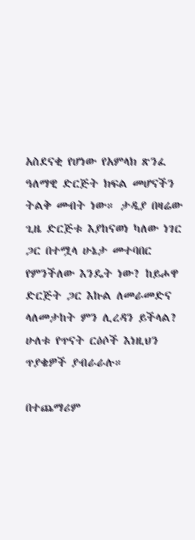አስደናቂ የሆነው የአምላክ ጽንፈ ዓለማዊ ድርጅት ክፍል መሆናችን ትልቅ መብት ነው። ታዲያ በዛሬው ጊዜ ድርጅቱ እያከናወነ ካለው ነገር ጋር በተሟላ ሁኔታ መተባበር የምንችለው እንዴት ነው? ከይሖዋ ድርጅት ጋር እኩል ለመራመድና ላለመታከት ምን ሊረዳን ይችላል? ሁለቱ የጥናት ርዕሶች እነዚህን ጥያቄዎች ያብራራሉ።

በተጨማሪም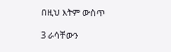በዚህ እትም ውስጥ

3 ራሳቸውን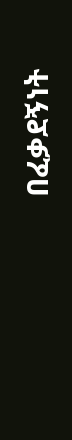በፈቃደኝነት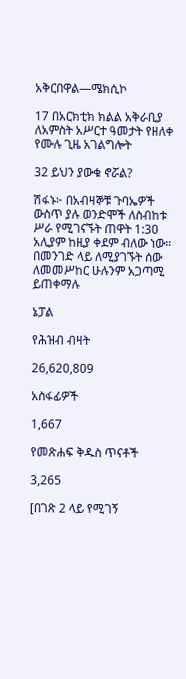አቅርበዋል—ሜክሲኮ

17 በአርክቲክ ክልል አቅራቢያ ለአምስት አሥርተ ዓመታት የዘለቀ የሙሉ ጊዜ አገልግሎት

32 ይህን ያውቁ ኖሯል?

ሽፋኑ፦ በአብዛኞቹ ጉባኤዎች ውስጥ ያሉ ወንድሞች ለስብከቱ ሥራ የሚገናኙት ጠዋት 1:30 አሊያም ከዚያ ቀደም ብለው ነው። በመንገድ ላይ ለሚያገኙት ሰው ለመመሥከር ሁሉንም አጋጣሚ ይጠቀማሉ

ኔፓል

የሕዝብ ብዛት

26,620,809

አስፋፊዎች

1,667

የመጽሐፍ ቅዱስ ጥናቶች

3,265

[በገጽ 2 ላይ የሚገኝ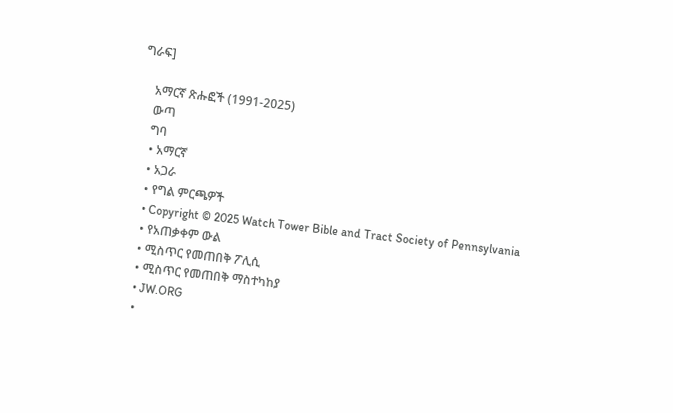ግራፍ]

    አማርኛ ጽሑፎች (1991-2025)
    ውጣ
    ግባ
    • አማርኛ
    • አጋራ
    • የግል ምርጫዎች
    • Copyright © 2025 Watch Tower Bible and Tract Society of Pennsylvania
    • የአጠቃቀም ውል
    • ሚስጥር የመጠበቅ ፖሊሲ
    • ሚስጥር የመጠበቅ ማስተካከያ
    • JW.ORG
    •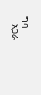ግባ
    አጋራ